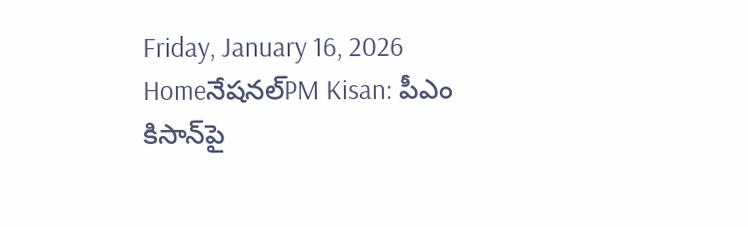Friday, January 16, 2026
Homeనేషనల్PM Kisan: పీఎం కిసాన్‌పై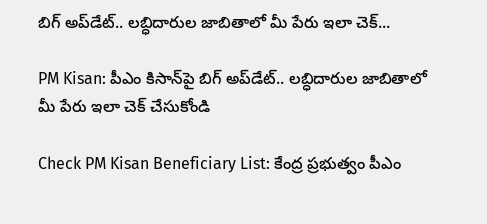బిగ్‌ అప్‌డేట్‌.. లబ్ధిదారుల జాబితాలో మీ పేరు ఇలా చెక్...

PM Kisan: పీఎం కిసాన్‌పై బిగ్‌ అప్‌డేట్‌.. లబ్ధిదారుల జాబితాలో మీ పేరు ఇలా చెక్ చేసుకోండి

Check PM Kisan Beneficiary List: కేంద్ర ప్రభుత్వం పీఎం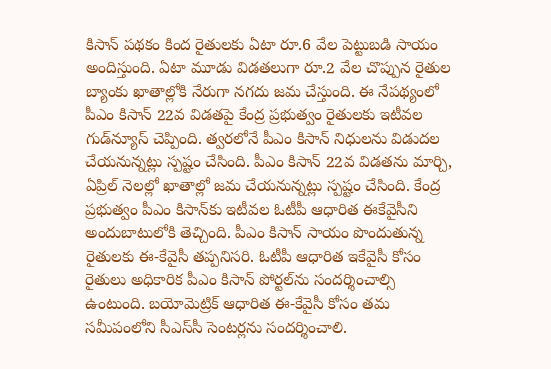కిసాన్ పథకం కింద రైతులకు ఏటా రూ.6 వేల పెట్టుబడి సాయం అందిస్తుంది. ఏటా మూడు విడతలుగా రూ.2 వేల చొప్పున రైతుల బ్యాంకు ఖాతాల్లోకి నేరుగా నగదు జమ చేస్తుంది. ఈ నేపథ్యంలో పీఎం కిసాన్ 22వ విడతపై కేంద్ర ప్రభుత్వం రైతులకు ఇటీవల గుడ్‌న్యూస్‌ చెప్పింది. త్వరలోనే పీఎం కిసాన్‌ నిధులను విడుదల చేయనున్నట్లు స్పష్టం చేసింది. పీఎం కిసాన్ 22వ విడతను మార్చి, ఏప్రిల్ నెలల్లో ఖాతాల్లో జమ చేయనున్నట్లు స్పష్టం చేసింది. కేంద్ర ప్రభుత్వం పీఎం కిసాన్‌కు ఇటీవల ఓటీపీ ఆధారిత ఈకేవైసీని అందుబాటులోకి తెచ్చింది. పీఎం కిసాన్‌ సాయం పొందుతున్న రైతులకు ఈ-కేవైసీ తప్పనిసరి. ఓటీపీ ఆధారిత ఇకేవైసీ కోసం రైతులు అధికారిక పీఎం కిసాన్ పోర్టల్‌ను సందర్శించాల్సి ఉంటుంది. బయోమెట్రిక్ ఆధారిత ఈ-కేవైసీ కోసం తమ సమీపంలోని సీఎస్‌సీ సెంటర్లను సందర్శించాలి.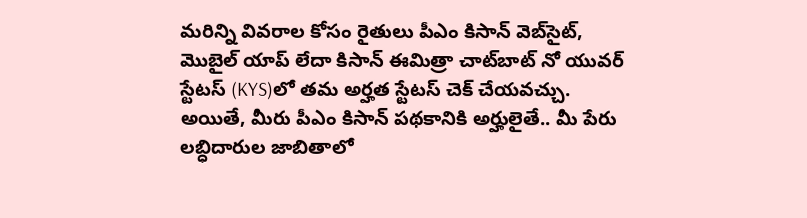మరిన్ని వివరాల కోసం రైతులు పీఎం కిసాన్ వెబ్‌సైట్, మొబైల్ యాప్ లేదా కిసాన్ ఈమిత్రా చాట్‌బాట్ నో యువర్ స్టేటస్ (KYS)లో తమ అర్హత స్టేటస్ చెక్ చేయవచ్చు. అయితే, మీరు పీఎం కిసాన్‌ పథకానికి అర్హులైతే.. మీ పేరు లబ్ధిదారుల జాబితాలో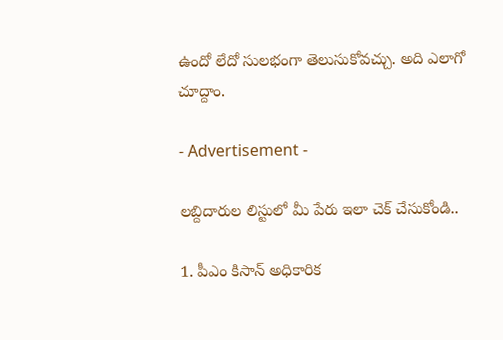ఉందో లేదో సులభంగా తెలుసుకోవచ్చు. అది ఎలాగో చూద్దాం.

- Advertisement -

లబ్దిదారుల లిస్టులో మీ పేరు ఇలా చెక్ చేసుకోండి..

1. పీఎం కిసాన్ అధికారిక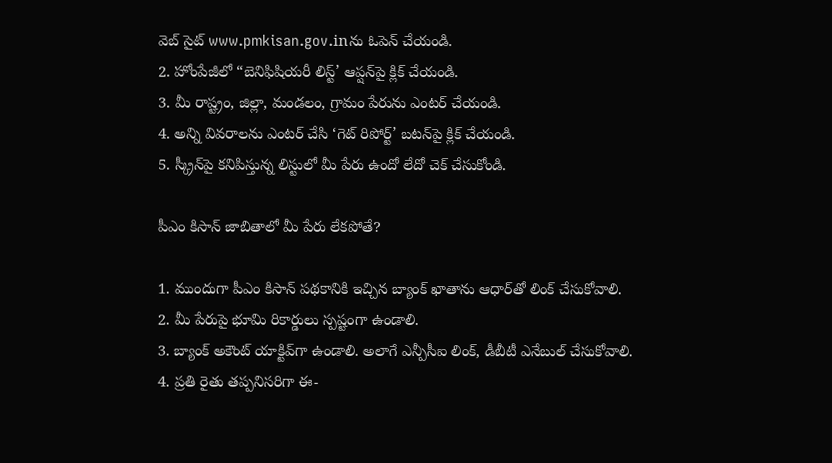వెబ్ సైట్ www.pmkisan.gov.inను ఓపెన్ చేయండి.
2. హోంపేజీలో “బెనిఫిషియరీ లిస్ట్‌’ ఆప్షన్‌పై క్లిక్ చేయండి.
3. మీ రాష్ట్రం, జిల్లా, మండలం, గ్రామం పేరును ఎంటర్‌ చేయండి.
4. అన్ని వివరాలను ఎంటర్‌ చేసి ‘గెట్‌ రిపోర్ట్‌’ బటన్‌పై క్లిక్ చేయండి.
5. స్క్రీన్‌పై కనిపిస్తున్న లిస్టులో మీ పేరు ఉందో లేదో చెక్ చేసుకోండి.

పీఎం కిసాన్ జాబితాలో మీ పేరు లేకపోతే?

1. ముందుగా పీఎం కిసాన్ పథకానికి ఇచ్చిన బ్యాంక్ ఖాతాను ఆధార్‌తో లింక్ చేసుకోవాలి.
2. మీ పేరుపై భూమి రికార్డులు స్పష్టంగా ఉండాలి.
3. బ్యాంక్ అకౌంట్ యాక్టివ్‌గా ఉండాలి. అలాగే ఎన్పీసీఐ లింక్, డీబీటీ ఎనేబుల్ చేసుకోవాలి.
4. ప్రతి రైతు తప్పనిసరిగా ఈ-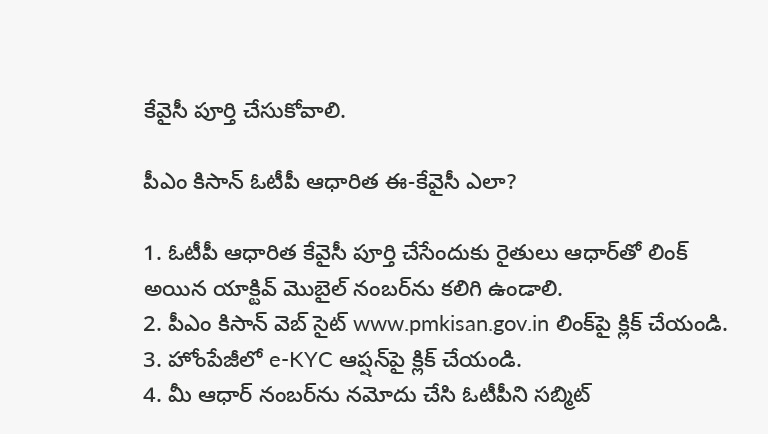కేవైసీ పూర్తి చేసుకోవాలి.

పీఎం కిసాన్ ఓటీపీ ఆధారిత ఈ-కేవైసీ ఎలా?

1. ఓటీపీ ఆధారిత కేవైసీ పూర్తి చేసేందుకు రైతులు ఆధార్‌తో లింక్ అయిన యాక్టివ్ మొబైల్ నంబర్‌ను కలిగి ఉండాలి.
2. పీఎం కిసాన్ వెబ్ సైట్ www.pmkisan.gov.in లింక్‌పై క్లిక్ చేయండి.
3. హోంపేజీలో e-KYC ఆప్షన్‌పై క్లిక్ చేయండి.
4. మీ ఆధార్ నంబర్‌ను నమోదు చేసి ఓటీపీని సబ్మిట్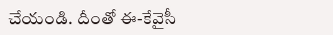చేయండి. దీంతో ఈ-కేవైసీ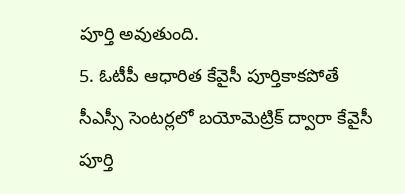పూర్తి అవుతుంది.
5. ఓటీపీ ఆధారిత కేవైసీ పూర్తికాకపోతే సీఎస్సీ సెంటర్లలో బయోమెట్రిక్ ద్వారా కేవైసీ పూర్తి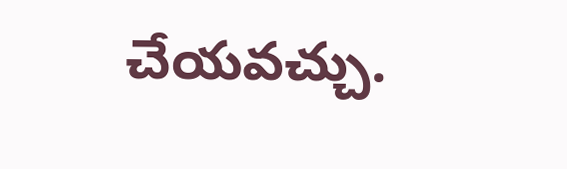చేయవచ్చు.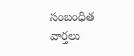సంబంధిత వార్తలు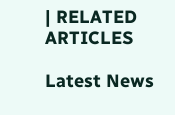| RELATED ARTICLES

Latest News